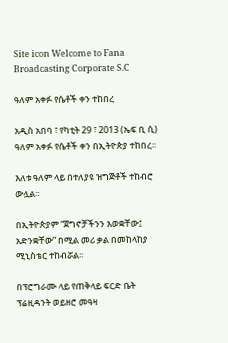Site icon Welcome to Fana Broadcasting Corporate S.C

ዓለም አቀፉ የሴቶች ቀን ተከበረ

አዲስ አበባ ፣ የካቲት 29 ፣ 2013 (ኤፍ ቢ ሲ) ዓለም አቀፉ የሴቶች ቀን በኢትዮጵያ ተከበረ፡፡

እለቱ ዓለም ላይ በተለያዩ ዝግጅቶች ተከብሮ ውሏል፡፡

በኢትዮጵያም “ጀግኖቻችንን እወቋቸው፤ አድንቋቸው” በሚል መሪ ቃል በመከላከያ ሚኒስቴር ተከብሯል፡፡

በፕሮግራሙ ላይ የጠቅላይ ፍርድ ቤት ፕሬዚዳንት ወይዘሮ መዓዛ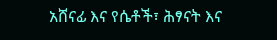አሸናፊ እና የሴቶች፣ ሕፃናት እና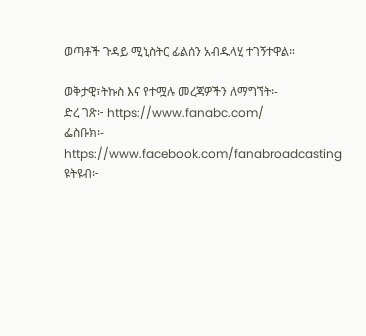ወጣቶች ጉዳይ ሚኒስትር ፊልሰን አብዱላሂ ተገኝተዋል።

ወቅታዊ፣ትኩስ እና የተሟሉ መረጃዎችን ለማግኘት፡-
ድረ ገጽ፦ https://www.fanabc.com/
ፌስቡክ፡- https://www.facebook.com/fanabroadcasting
ዩትዩብ፦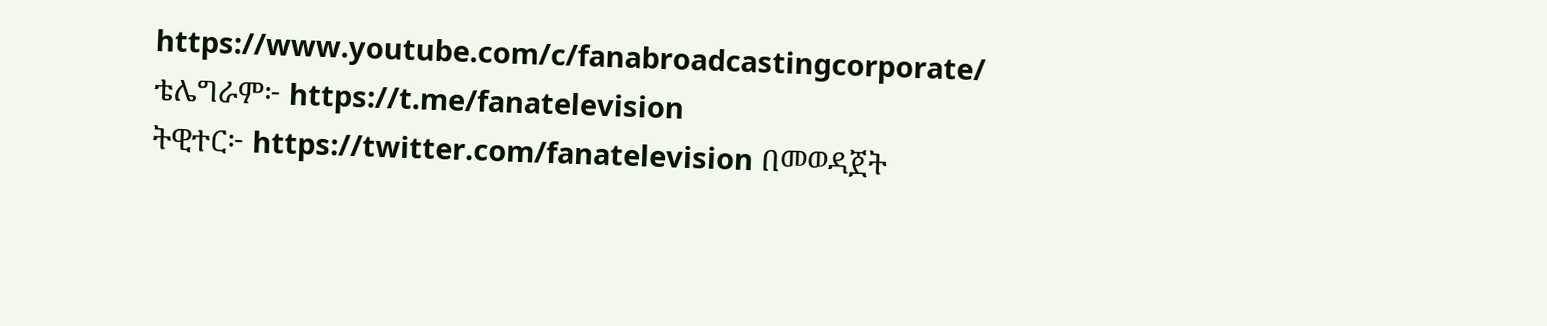https://www.youtube.com/c/fanabroadcastingcorporate/
ቴሌግራም፦ https://t.me/fanatelevision
ትዊተር፦ https://twitter.com/fanatelevision በመወዳጀት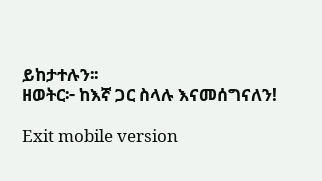ይከታተሉን፡፡
ዘወትር፦ ከእኛ ጋር ስላሉ እናመሰግናለን!

Exit mobile version